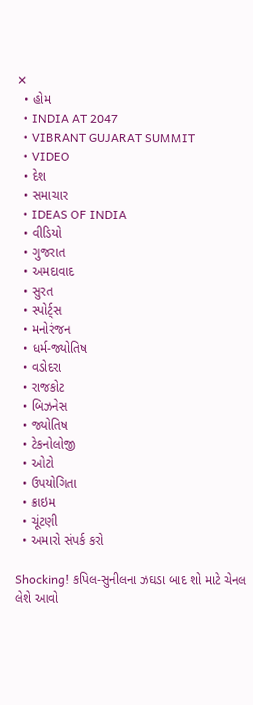✕
  • હોમ
  • INDIA AT 2047
  • VIBRANT GUJARAT SUMMIT
  • VIDEO
  • દેશ
  • સમાચાર
  • IDEAS OF INDIA
  • વીડિયો
  • ગુજરાત
  • અમદાવાદ
  • સુરત
  • સ્પોર્ટ્સ
  • મનોરંજન
  • ધર્મ-જ્યોતિષ
  • વડોદરા
  • રાજકોટ
  • બિઝનેસ
  • જ્યોતિષ
  • ટેકનોલોજી
  • ઓટો
  • ઉપયોગિતા
  • ક્રાઇમ
  • ચૂંટણી
  • અમારો સંપર્ક કરો

Shocking! કપિલ-સુનીલના ઝઘડા બાદ શો માટે ચેનલ લેશે આવો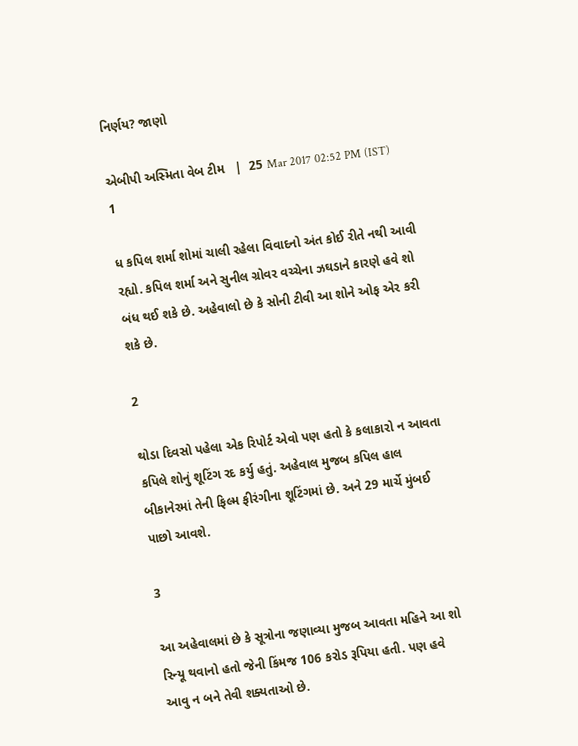નિર્ણય? જાણો

એબીપી અસ્મિતા વેબ ટીમ   |  25 Mar 2017 02:52 PM (IST)
1

ધ કપિલ શર્મા શોમાં ચાલી રહેલા વિવાદનો અંત કોઈ રીતે નથી આવી રહ્યો. કપિલ શર્મા અને સુનીલ ગ્રોવર વચ્ચેના ઝઘડાને કારણે હવે શો બંધ થઈ શકે છે. અહેવાલો છે કે સોની ટીવી આ શોને ઓફ એર કરી શકે છે.

2

થોડા દિવસો પહેલા એક રિપોર્ટ એવો પણ હતો કે કલાકારો ન આવતા કપિલે શોનું શૂટિંગ રદ કર્યુ હતું. અહેવાલ મુજબ કપિલ હાલ બીકાનેરમાં તેની ફિલ્મ ફીરંગીના શૂટિંગમાં છે. અને 29 માર્ચે મુંબઈ પાછો આવશે.

3

આ અહેવાલમાં છે કે સૂત્રોના જણાવ્યા મુજબ આવતા મહિને આ શો રિન્યૂ થવાનો હતો જેની કિંમજ 106 કરોડ રૂપિયા હતી. પણ હવે આવુ ન બને તેવી શક્યતાઓ છે.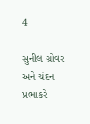4

સુનીલ ગ્રોવર અને ચંદન પ્રભાકરે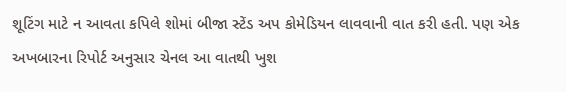શૂટિંગ માટે ન આવતા કપિલે શોમાં બીજા સ્ટેંડ અપ કોમેડિયન લાવવાની વાત કરી હતી. પણ એક અખબારના રિપોર્ટ અનુસાર ચેનલ આ વાતથી ખુશ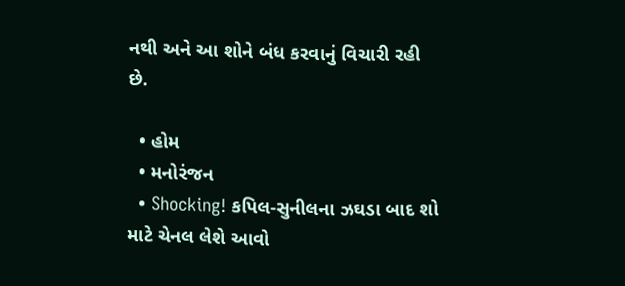નથી અને આ શોને બંધ કરવાનું વિચારી રહી છે.

  • હોમ
  • મનોરંજન
  • Shocking! કપિલ-સુનીલના ઝઘડા બાદ શો માટે ચેનલ લેશે આવો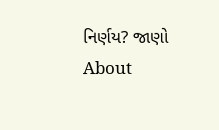નિર્ણય? જાણો
About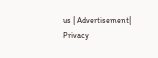us | Advertisement| Privacy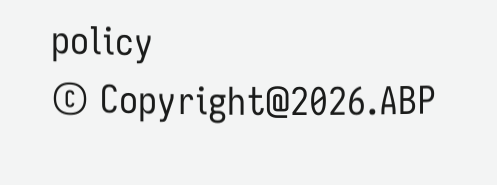policy
© Copyright@2026.ABP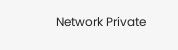Network Private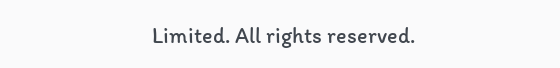Limited. All rights reserved.